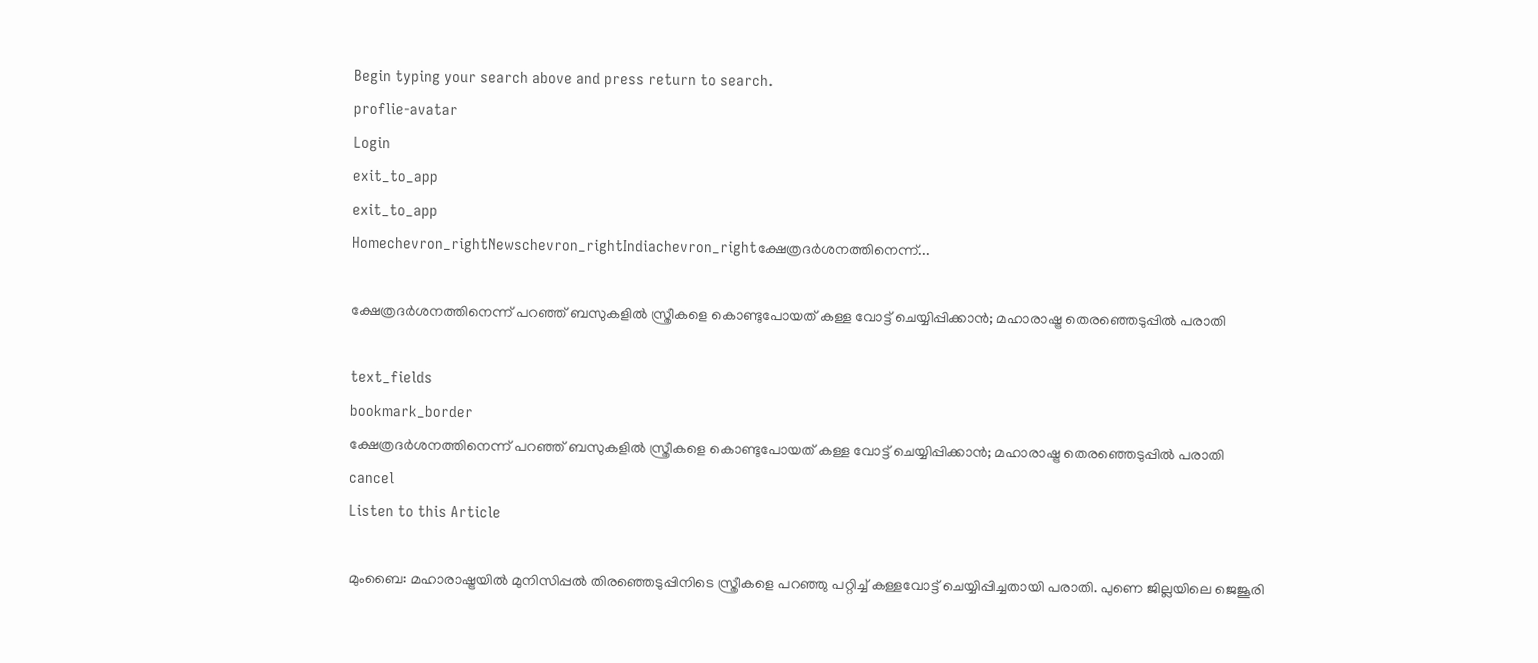Begin typing your search above and press return to search.
proflie-avatar
Login
exit_to_app
exit_to_app
Homechevron_rightNewschevron_rightIndiachevron_rightക്ഷേത്രദർശനത്തിനെന്ന്...

ക്ഷേത്രദർശനത്തിനെന്ന് പറഞ്ഞ് ബസുകളിൽ സ്ത്രീകളെ കൊണ്ടുപോയത് കള്ള വോട്ട് ചെയ്യിപ്പിക്കാൻ; മഹാരാഷ്ട്ര തെരഞ്ഞെടുപ്പിൽ പരാതി

text_fields
bookmark_border
ക്ഷേത്രദർശനത്തിനെന്ന് പറഞ്ഞ് ബസുകളിൽ സ്ത്രീകളെ കൊണ്ടുപോയത് കള്ള വോട്ട് ചെയ്യിപ്പിക്കാൻ; മഹാരാഷ്ട്ര തെരഞ്ഞെടുപ്പിൽ പരാതി
cancel
Listen to this Article

മുംബൈ: മഹാരാഷ്ട്രയിൽ മുനിസിപ്പൽ തിരഞ്ഞെടുപ്പിനിടെ സ്ത്രീകളെ പറഞ്ഞു പറ്റിച്ച് കള്ളവോട്ട് ചെയ്യിപ്പിച്ചതായി പരാതി. പുണെ ജില്ലയിലെ ജെജൂരി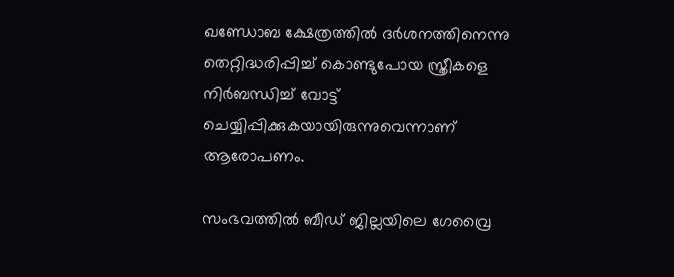ഖണ്ഡോബ ക്ഷേത്രത്തിൽ ദർശനത്തിനെന്നു തെറ്റിദ്ധരിപ്പിച്ച് കൊണ്ടുപോയ സ്ത്രീകളെ നിർബന്ധിച്ച് വോട്ട് ചെയ്യിപ്പിക്കുകയായിരുന്നുവെന്നാണ് ആരോപണം.

സംഭവത്തിൽ ബീഡ് ജില്ലയിലെ ഗേവ്രൈ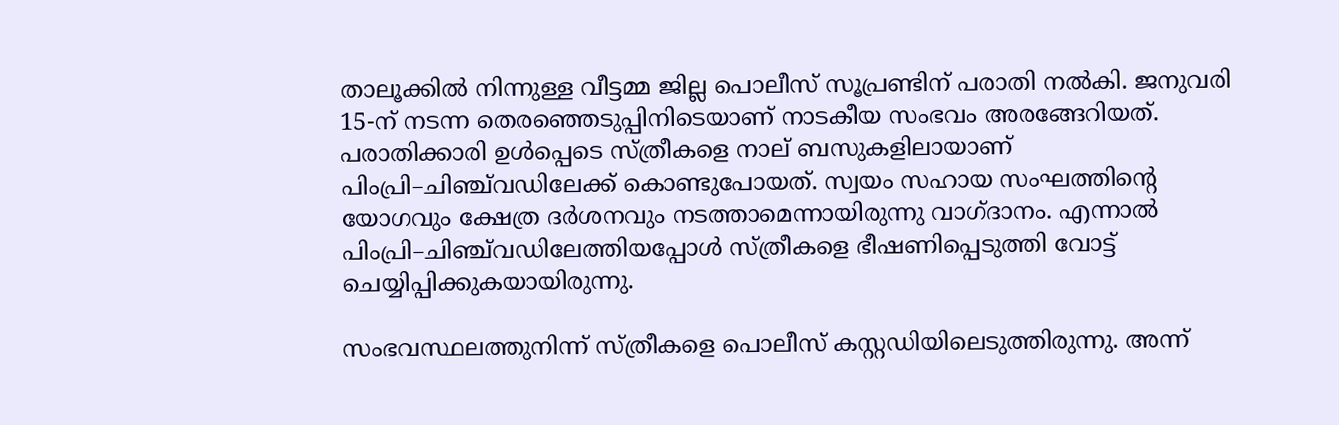താലൂക്കിൽ നിന്നുള്ള വീട്ടമ്മ ജില്ല പൊലീസ് സൂപ്രണ്ടിന് പരാതി നൽകി. ജനുവരി 15-ന് നടന്ന തെരഞ്ഞെടുപ്പിനിടെയാണ് നാടകീയ സംഭവം അരങ്ങേറിയത്. പരാതിക്കാരി ഉൾപ്പെടെ സ്ത്രീകളെ നാല് ബസുകളിലായാണ് പിംപ്രി–ചിഞ്ച്‌വഡിലേക്ക് കൊണ്ടുപോയത്. സ്വയം സഹായ സംഘത്തിന്റെ യോഗവും ക്ഷേത്ര ദർശനവും നടത്താമെന്നായിരുന്നു വാഗ്ദാനം. എന്നാൽ പിംപ്രി–ചിഞ്ച്‌വഡിലേത്തിയപ്പോൾ സ്ത്രീകളെ ഭീഷണിപ്പെടുത്തി വോട്ട് ചെയ്യിപ്പിക്കുകയായിരുന്നു.

സംഭവസ്ഥലത്തുനിന്ന് സ്ത്രീകളെ പൊലീസ് കസ്റ്റഡിയിലെടുത്തിരുന്നു. അന്ന്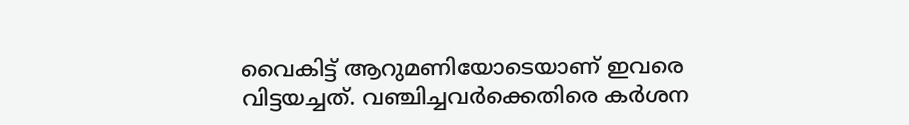വൈകിട്ട് ആറുമണിയോടെയാണ് ഇവരെ വിട്ടയച്ചത്. വഞ്ചിച്ചവർക്കെതിരെ കർശന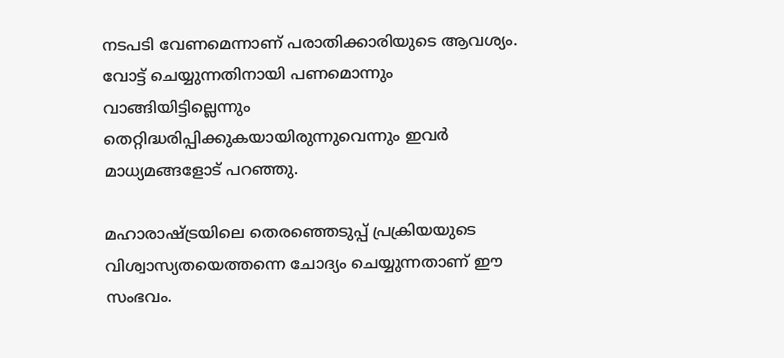നടപടി വേണമെന്നാണ് പരാതിക്കാരിയുടെ ആവശ്യം. വോട്ട് ചെയ്യുന്നതിനായി പണമൊന്നും വാങ്ങിയിട്ടില്ലെന്നും തെറ്റിദ്ധരിപ്പിക്കുകയായിരുന്നുവെന്നും ഇവർ മാധ്യമങ്ങളോട് പറഞ്ഞു.

മഹാരാഷ്ട്രയിലെ തെരഞ്ഞെടുപ്പ് പ്രക്രിയയുടെ വിശ്വാസ്യതയെത്തന്നെ ചോദ്യം ചെയ്യുന്നതാണ് ഈ സംഭവം.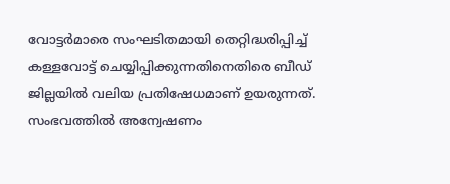വോട്ടർമാരെ സംഘടിതമായി തെറ്റിദ്ധരിപ്പിച്ച് കള്ളവോട്ട് ചെയ്യിപ്പിക്കുന്നതിനെതിരെ ബീഡ് ജില്ലയിൽ വലിയ പ്രതിഷേധമാണ് ഉയരുന്നത്. സംഭവത്തിൽ അന്വേഷണം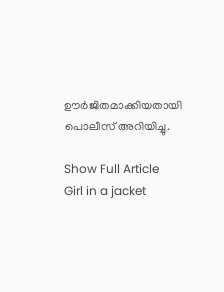ഊർജിതമാക്കിയതായി പൊലീസ് അറിയിച്ചു.

Show Full Article
Girl in a jacket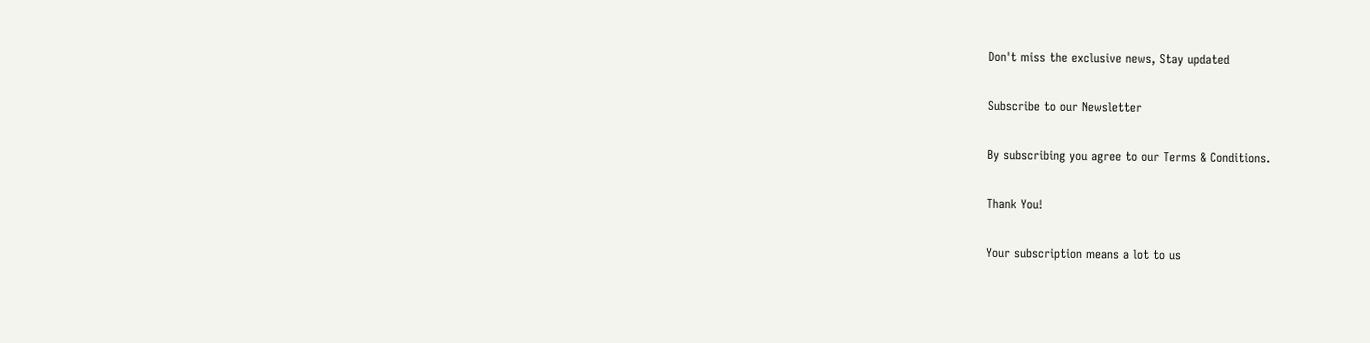Don't miss the exclusive news, Stay updated

Subscribe to our Newsletter

By subscribing you agree to our Terms & Conditions.

Thank You!

Your subscription means a lot to us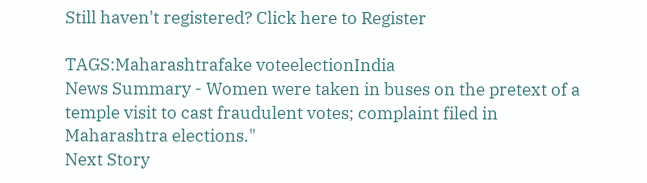Still haven't registered? Click here to Register

TAGS:Maharashtrafake voteelectionIndia
News Summary - Women were taken in buses on the pretext of a temple visit to cast fraudulent votes; complaint filed in Maharashtra elections."
Next Story